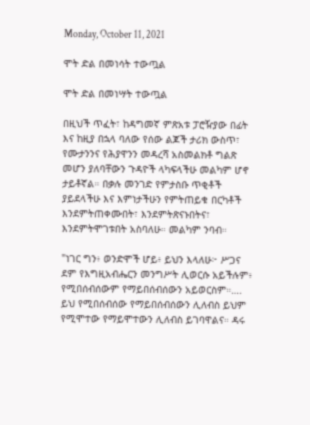Monday, October 11, 2021

ሞት ድል በመነሳት ተውጧል

ሞት ድል በመነሣት ተውጧል

በዚህች ጥፈት፣ ከዳግመኛ ምጽአቱ ፓሮዥያው በፊት እና ከዚያ በኋላ ባለው የሰው ልጆች ታሪክ ውስጥ፣ የሙታንንና የሕያዋንን መዳረሻ አስመልክቶ ግልጽ መሆን ያለባቸውን ጉዳዮች ላካፍላችሁ መልካም ሆኖ ታይቶኛል። በቃሉ መንገድ የምታስቡ ጥቂቶች ያይደላችሁ እና እምነታችሁን የምትጠይቁ በርካቶች እንደምትጠቀሙበት፣ እንደምትጽናኑበትና፣ እንደምትሞገቱበት አስባለሁ። መልካም ንባብ።

"ነገር ግን፥ ወንድሞች ሆይ፥ ይህን እላለሁ፦ ሥጋና ደም የእግዚአብሔርን መንግሥት ሊወርሱ አይችሉም፥ የሚበሰብሰውም የማይበሰብሰውን አይወርስም።…. ይህ የሚበሰብሰው የማይበሰብሰውን ሊለብስ ይህም የሚሞተው የማይሞተውን ሊለብስ ይገባዋልና። ዳሩ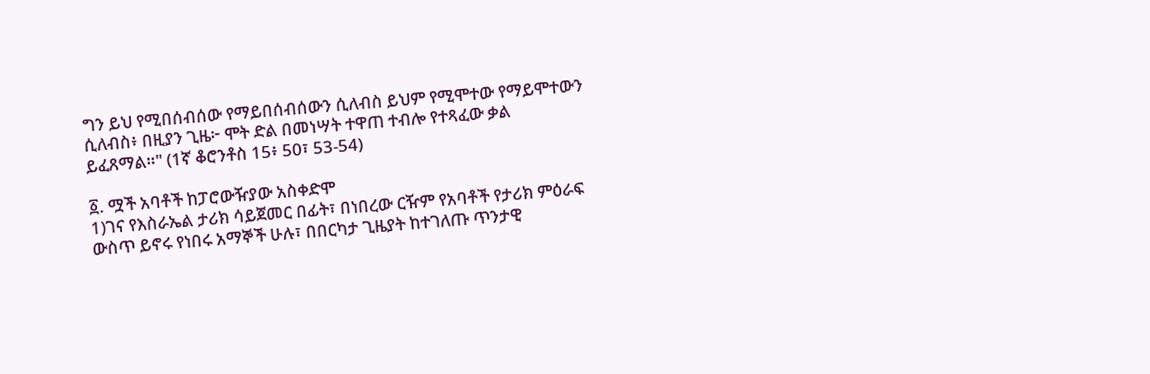ግን ይህ የሚበሰብሰው የማይበሰብሰውን ሲለብስ ይህም የሚሞተው የማይሞተውን ሲለብስ፥ በዚያን ጊዜ፦ ሞት ድል በመነሣት ተዋጠ ተብሎ የተጻፈው ቃል ይፈጸማል።" (1ኛ ቆሮንቶስ 15፥ 50፣ 53-54)

፩. ሟች አባቶች ከፓሮውዥያው አስቀድሞ
1)ገና የእስራኤል ታሪክ ሳይጀመር በፊት፣ በነበረው ርዥም የአባቶች የታሪክ ምዕራፍ ውስጥ ይኖሩ የነበሩ አማኞች ሁሉ፣ በበርካታ ጊዜያት ከተገለጡ ጥንታዊ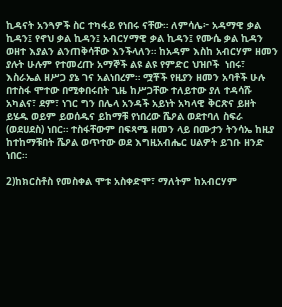ኪዳናት አንጓዎች ስር ተካፋይ የነበሩ ናቸው። ለምሳሌ፦ አዳማዊ ቃል ኪዳን፤ የኖህ ቃል ኪዳን፤ አብርሃማዊ ቃል ኪዳን፤ የሙሴ ቃል ኪዳን ወዘተ እያልን ልንጠቅሳቸው እንችላለን። ከአዳም እስከ አብርሃም ዘመን ያሉት ሁሉም የተመረጡ አማኞች ልዩ ልዩ የምድር ህዝቦች  ነበሩ፣ እስራኤል ዘሥጋ ያኔ ገና አልነበረም። ሟቾች የዚያን ዘመን አባቶች ሁሉ በተስፋ ሞተው በሚቀበሩበት ጊዜ ከሥጋቸው ተለይተው ያለ ተዳሳሹ አካልና፣ ደም፣ ነገር ግን በሌላ አንዳች አይነት አካላዊ ቅርጽና ይዘት ይሄዱ ወይም ይወሰዱና ይከማቹ የነበረው ሼዖል ወደተባለ ስፍራ (ወደሀደስ) ነበር። ተስፋቸውም በፍጻሜ ዘመን ላይ በሙታን ትንሳኤ ከዚያ ከተከማቹበት ሼዖል ወጥተው ወደ እግዚአብሔር ሀልዎት ይገቡ ዘንድ ነበር።

2)ከክርስቶስ የመስቀል ሞቱ አስቀድሞ፣ ማለትም ከአብርሃም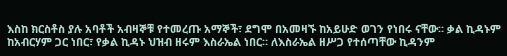እስከ ክርስቶስ ያሉ አባቶች አብዛኞቹ የተመረጡ አማኞች፣ ደግሞ በአመዛኙ ከአይሁድ ወገን የነበሩ ናቸው። ቃል ኪዳኑም ከአብርሃም ጋር ነበር፣ የቃል ኪዳኑ ህዝብ ዘሩም እስራኤል ነበር። ለእስራኤል ዘሥጋ የተሰጣቸው ኪዳንም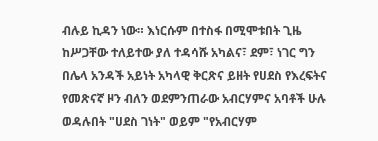ብሉይ ኪዳን ነው። እነርሱም በተስፋ በሚሞቱበት ጊዜ ከሥጋቸው ተለይተው ያለ ተዳሳሹ አካልና፣ ደም፣ ነገር ግን በሌላ አንዳች አይነት አካላዊ ቅርጽና ይዘት የሀደስ የእረፍትና የመጽናኛ ዞን ብለን ወደምንጠራው አብርሃምና አባቶች ሁሉ ወዳሉበት "ሀደስ ገነት" ወይም "የአብርሃም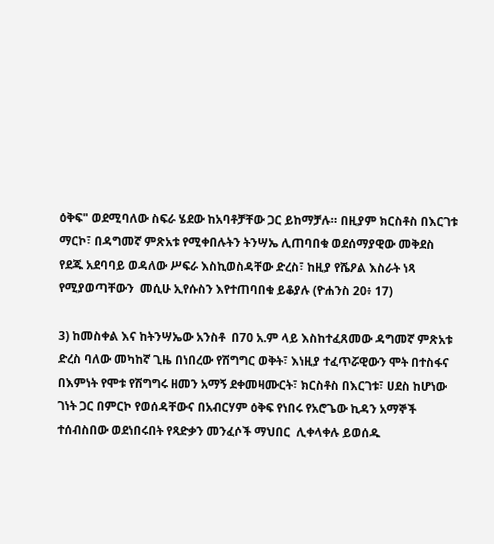ዕቅፍ" ወደሚባለው ስፍራ ሄደው ከአባቶቻቸው ጋር ይከማቻሉ። በዚያም ክርስቶስ በእርገቱ ማርኮ፣ በዳግመኛ ምጽአቱ የሚቀበሉትን ትንሣኤ ሊጠባበቁ ወደሰማያዊው መቅደስ የደጁ አደባባይ ወዳለው ሥፍራ እስኪወስዳቸው ድረስ፣ ከዚያ የሼዖል እስራት ነጻ የሚያወጣቸውን  መሲሁ ኢየሱስን እየተጠባበቁ ይቆያሉ (ዮሐንስ 20፥ 17)

3) ከመስቀል እና ከትንሣኤው አንስቶ  በ70 አ.ም ላይ እስከተፈጸመው ዳግመኛ ምጽአቱ ድረስ ባለው መካከኛ ጊዜ በነበረው የሽግግር ወቅት፣ እነዚያ ተፈጥሯዊውን ሞት በተስፋና በእምነት የሞቱ የሽግግሩ ዘመን አማኝ ደቀመዛሙርት፣ ክርስቶስ በእርገቱ፣ ሀደስ ከሆነው ገነት ጋር በምርኮ የወሰዳቸውና በአብርሃም ዕቅፍ የነበሩ የአሮጌው ኪዳን አማኞች ተሰብስበው ወደነበሩበት የጻድቃን መንፈሶች ማህበር  ሊቀላቀሉ ይወሰዱ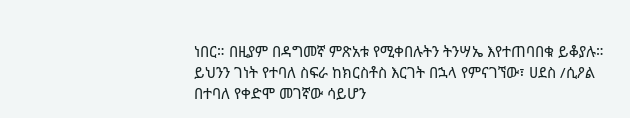ነበር። በዚያም በዳግመኛ ምጽአቱ የሚቀበሉትን ትንሣኤ እየተጠባበቁ ይቆያሉ። ይህንን ገነት የተባለ ስፍራ ከክርስቶስ እርገት በኋላ የምናገኘው፣ ሀደስ /ሲዖል በተባለ የቀድሞ መገኛው ሳይሆን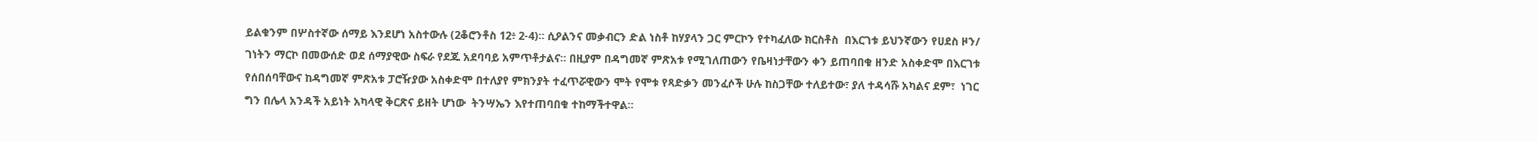ይልቁንም በሦስተኛው ሰማይ እንደሆነ አስተውሉ (2ቆሮንቶስ 12፥ 2-4)። ሲዖልንና መቃብርን ድል ነስቶ ከሃያላን ጋር ምርኮን የተካፈለው ክርስቶስ  በእርገቱ ይህንኛውን የሀደስ ዞን/ ገነትን ማርኮ በመውሰድ ወደ ሰማያዊው ስፍራ የደጁ አደባባይ አምጥቶታልና። በዚያም በዳግመኛ ምጽአቱ የሚገለጠውን የቤዛነታቸውን ቀን ይጠባበቁ ዘንድ አስቀድሞ በእርገቱ የሰበሰባቸውና ከዳግመኛ ምጽአቱ ፓሮዥያው አስቀድሞ በተለያየ ምክንያት ተፈጥሯዊውን ሞት የሞቱ የጻድቃን መንፈሶች ሁሉ ከስጋቸው ተለይተው፣ ያለ ተዳሳሹ አካልና ደም፣  ነገር ግን በሌላ አንዳች አይነት አካላዊ ቅርጽና ይዘት ሆነው  ትንሣኤን እየተጠባበቁ ተከማችተዋል።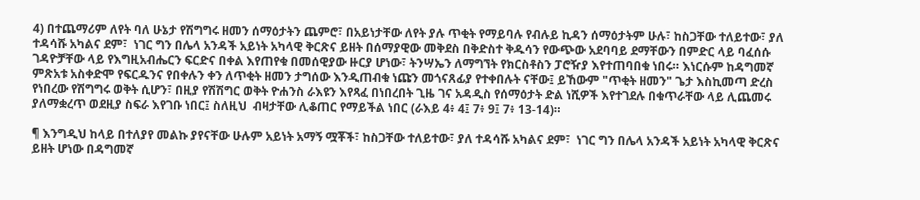4) በተጨማሪም ለየት ባለ ሁኔታ የሽግግሩ ዘመን ሰማዕታትን ጨምሮ፣ በአይነታቸው ለየት ያሉ ጥቂት የማይባሉ የብሉይ ኪዳን ሰማዕታትም ሁሉ፣ ከስጋቸው ተለይተው፣ ያለ ተዳሳሹ አካልና ደም፣  ነገር ግን በሌላ አንዳች አይነት አካላዊ ቅርጽና ይዘት በሰማያዊው መቅደስ በቅድስተ ቅዱሳን የውጭው አደባባይ ደማቸውን በምድር ላይ ባፈሰሱ ገዳዮቻቸው ላይ የእግዚአብሔርን ፍርድና በቀል እየጠየቁ በመሰዊያው ዙርያ ሆነው፣ ትንሣኤን ለማግኘት የክርስቶስን ፓሮዥያ እየተጠባበቁ ነበሩ። እነርሱም ከዳግመኛ ምጽአቱ አስቀድሞ የፍርዱንና የበቀሉን ቀን ለጥቂት ዘመን ታግሰው እንዲጠብቁ ነጩን መጎናጸፊያ የተቀበሉት ናቸው፤ ይኸውም "ጥቂት ዘመን" ጌታ እስኪመጣ ድረስ የነበረው የሽግግሩ ወቅት ሲሆን፣ በዚያ የሽሽግር ወቅት ዮሐንስ ራእዩን እየጻፈ በነበረበት ጊዜ ገና አዳዲስ የሰማዕታት ድል ነሺዎች እየተገደሉ በቁጥራቸው ላይ ሊጨመሩ ያለማቋረጥ ወደዚያ ስፍራ እየገቡ ነበር፤ ስለዚህ  ብዛታቸው ሊቆጠር የማይችል ነበር (ራእይ 4፥ 4፤ 7፥ 9፤ 7፥ 13-14)።

¶ እንግዲህ ከላይ በተለያየ መልኩ ያየናቸው ሁሉም አይነት አማኝ ሟቾች፣ ከስጋቸው ተለይተው፣ ያለ ተዳሳሹ አካልና ደም፣  ነገር ግን በሌላ አንዳች አይነት አካላዊ ቅርጽና ይዘት ሆነው በዳግመኛ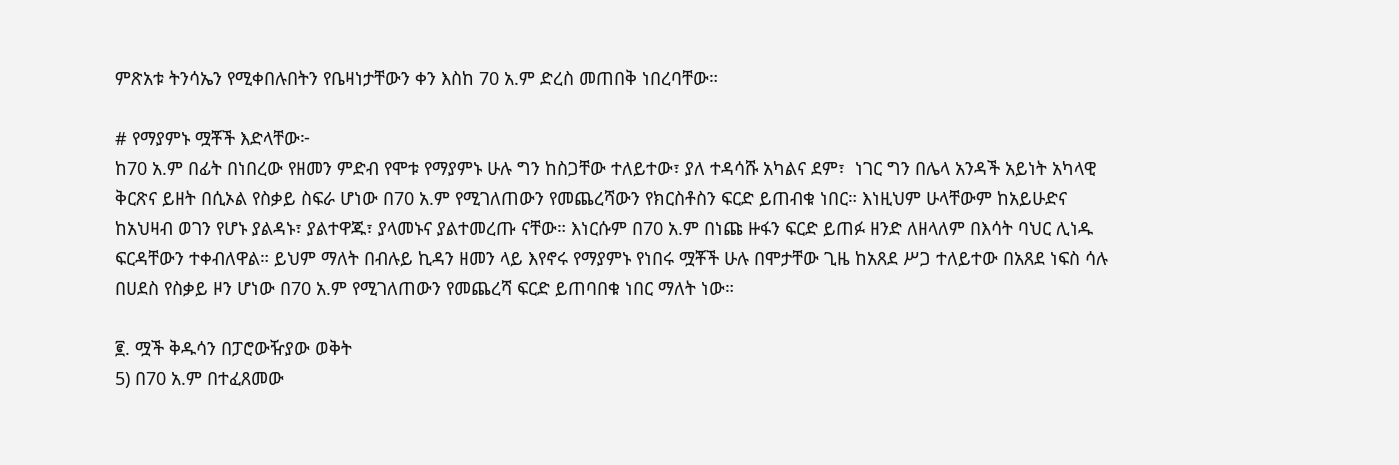ምጽአቱ ትንሳኤን የሚቀበሉበትን የቤዛነታቸውን ቀን እስከ 70 አ.ም ድረስ መጠበቅ ነበረባቸው።

# የማያምኑ ሟቾች እድላቸው፦
ከ70 አ.ም በፊት በነበረው የዘመን ምድብ የሞቱ የማያምኑ ሁሉ ግን ከስጋቸው ተለይተው፣ ያለ ተዳሳሹ አካልና ደም፣  ነገር ግን በሌላ አንዳች አይነት አካላዊ ቅርጽና ይዘት በሲኦል የስቃይ ስፍራ ሆነው በ70 አ.ም የሚገለጠውን የመጨረሻውን የክርስቶስን ፍርድ ይጠብቁ ነበር። እነዚህም ሁላቸውም ከአይሁድና ከአህዛብ ወገን የሆኑ ያልዳኑ፣ ያልተዋጁ፣ ያላመኑና ያልተመረጡ ናቸው። እነርሱም በ70 አ.ም በነጩ ዙፋን ፍርድ ይጠፉ ዘንድ ለዘላለም በእሳት ባህር ሊነዱ ፍርዳቸውን ተቀብለዋል። ይህም ማለት በብሉይ ኪዳን ዘመን ላይ እየኖሩ የማያምኑ የነበሩ ሟቾች ሁሉ በሞታቸው ጊዜ ከአጸደ ሥጋ ተለይተው በአጸደ ነፍስ ሳሉ በሀደስ የስቃይ ዞን ሆነው በ70 አ.ም የሚገለጠውን የመጨረሻ ፍርድ ይጠባበቁ ነበር ማለት ነው።

፪. ሟች ቅዱሳን በፓሮውዥያው ወቅት
5) በ70 አ.ም በተፈጸመው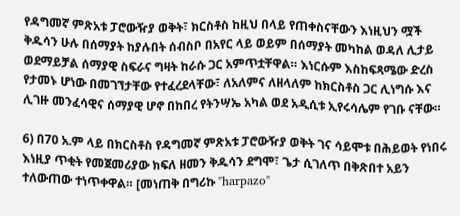የዳግመኛ ምጽአቱ ፓሮውዥያ ወቅት፣ ክርስቶስ ከዚህ በላይ የጠቀስናቸውን እነዚህን ሟች ቅዱሳን ሁሉ በሰማያት ከያሉበት ሰብስቦ በአየር ላይ ወይም በሰማያት መካከል ወዳለ ሊታይ ወደማይቻል ሰማያዊ ስፍራና ግዛት ከራሱ ጋር አምጥቷቸዋል። እነርሱም እስከፍጻሜው ድረስ የታመኑ ሆነው በመገኘታቸው የተፈረደላቸው፣ ለአለምና ለዘላለም ከክርስቶስ ጋር ሊነግሱ እና ሊገዙ መንፈሳዊና ሰማያዊ ሆኖ በከበረ የትንሣኤ አካል ወደ አዲሲቱ ኢየሩሳሌም የገቡ ናቸው።

6) በ70 አ.ም ላይ በክርስቶስ የዳግመኛ ምጽአቱ ፓሮውዥያ ወቅት ገና ሳይሞቱ በሕይወት የነበሩ እነዚያ ጥቂት የመጀመሪያው ክፍለ ዘመን ቅዱሳን ደግሞ፣ ጌታ ሲገለጥ በቅጽበተ አይን ተለውጠው ተነጥቀዋል። [መነጠቅ በግሪኩ "harpazo"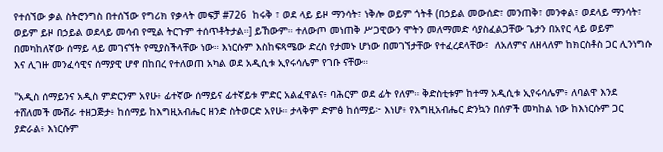የተሰኘው ቃል ስትሮንግስ በተሰኘው የግሪክ የቃላት መፍቻ #726  ከሩቅ ፣ ወደ ላይ ይዞ ማንሳት፣ ነቅሎ ወይም ጎትቶ (በኃይል መውሰድ፣ መንጠቅ፣ መንቀል፣ ወደላይ ማንሳት፣ ወይም ይዞ በኃይል ወደላይ መሳብ የሚል ትርጉም ተሰጥቶትታል።] ይኸውም። ተለውጦ መነጠቅ ሥጋዊውን ሞትን መለማመድ ሳያስፈልጋቸው ጌታን በአየር ላይ ወይም በመካከለኛው ሰማይ ላይ መገናኘት የሚያስችላቸው ነው። እነርሱም እስከፍጻሜው ድረስ የታመኑ ሆነው በመገኘታቸው የተፈረደላቸው፣  ለአለምና ለዘላለም ከክርስቶስ ጋር ሊንነግሱ እና ሊገዙ መንፈሳዊና ሰማያዊ ሆኖ በከበረ የተለወጠ አካል ወደ አዲሲቱ ኢየሩሳሌም የገቡ ናቸው።

"አዲስ ሰማይንና አዲስ ምድርንም አየሁ፥ ፊተኛው ሰማይና ፊተኛይቱ ምድር አልፈዋልና፥ ባሕርም ወደ ፊት የለም። ቅድስቲቱም ከተማ አዲሲቱ ኢየሩሳሌም፥ ለባልዋ እንደ ተሸለመች ሙሽራ ተዘጋጅታ፥ ከሰማይ ከእግዚአብሔር ዘንድ ስትወርድ አየሁ። ታላቅም ድምፅ ከሰማይ፦ እነሆ፥ የእግዚአብሔር ድንኳን በሰዎች መካከል ነው ከእነርሱም ጋር ያድራል፥ እነርሱም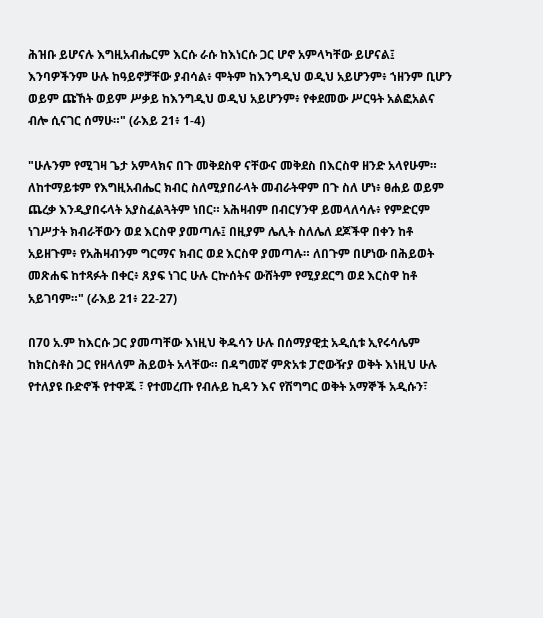ሕዝቡ ይሆናሉ እግዚአብሔርም እርሱ ራሱ ከእነርሱ ጋር ሆኖ አምላካቸው ይሆናል፤ እንባዎችንም ሁሉ ከዓይኖቻቸው ያብሳል፥ ሞትም ከእንግዲህ ወዲህ አይሆንም፥ ኀዘንም ቢሆን ወይም ጩኸት ወይም ሥቃይ ከእንግዲህ ወዲህ አይሆንም፥ የቀደመው ሥርዓት አልፎአልና ብሎ ሲናገር ሰማሁ።" (ራእይ 21፥ 1-4)

"ሁሉንም የሚገዛ ጌታ አምላክና በጉ መቅደስዋ ናቸውና መቅደስ በእርስዋ ዘንድ አላየሁም። ለከተማይቱም የእግዚአብሔር ክብር ስለሚያበራላት መብራትዋም በጉ ስለ ሆነ፥ ፀሐይ ወይም ጨረቃ እንዲያበሩላት አያስፈልጓትም ነበር። አሕዛብም በብርሃንዋ ይመላለሳሉ፥ የምድርም ነገሥታት ክብራቸውን ወደ እርስዋ ያመጣሉ፤ በዚያም ሌሊት ስለሌለ ደጆችዋ በቀን ከቶ አይዘጉም፥ የአሕዛብንም ግርማና ክብር ወደ እርስዋ ያመጣሉ። ለበጉም በሆነው በሕይወት መጽሐፍ ከተጻፉት በቀር፥ ጸያፍ ነገር ሁሉ ርኵሰትና ውሸትም የሚያደርግ ወደ እርስዋ ከቶ አይገባም።" (ራእይ 21፥ 22-27)

በ70 አ.ም ከእርሱ ጋር ያመጣቸው እነዚህ ቅዱሳን ሁሉ በሰማያዊቷ አዲሲቱ ኢየሩሳሌም ከክርስቶስ ጋር የዘላለም ሕይወት አላቸው። በዳግመኛ ምጽአቱ ፓሮውዥያ ወቅት እነዚህ ሁሉ የተለያዩ ቡድኖች የተዋጁ ፣ የተመረጡ የብሉይ ኪዳን እና የሽግግር ወቅት አማኞች አዲሱን፣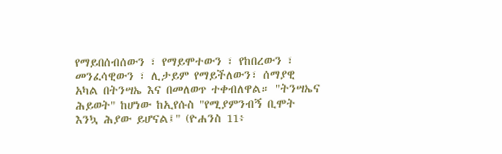የማይበሰብሰውን ፣ የማይሞተውን ፣ የከበረውን ፣ መንፈሳዊውን ፣ ሊታይም የማይችለውን፣ ሰማያዊ አካል በትንሣኤ እና በመለወጥ ተቀብለዋል። "ትንሣኤና ሕይወት" ከሆነው ከኢየሱስ "የሚያምንብኝ ቢሞት እንኳ ሕያው ይሆናል፤" (ዮሐንስ 11፥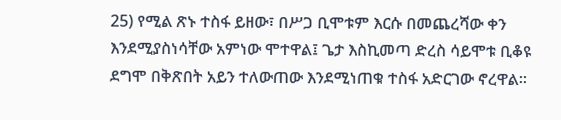25) የሚል ጽኑ ተስፋ ይዘው፣ በሥጋ ቢሞቱም እርሱ በመጨረሻው ቀን እንደሚያስነሳቸው አምነው ሞተዋል፤ ጌታ እስኪመጣ ድረስ ሳይሞቱ ቢቆዩ ደግሞ በቅጽበት አይን ተለውጠው እንደሚነጠቁ ተስፋ አድርገው ኖረዋል።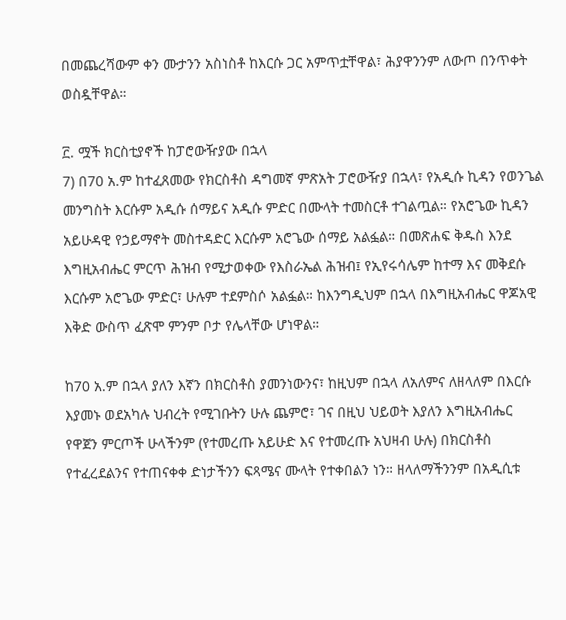በመጨረሻውም ቀን ሙታንን አስነስቶ ከእርሱ ጋር አምጥቷቸዋል፣ ሕያዋንንም ለውጦ በንጥቀት ወስዷቸዋል።

፫. ሟች ክርስቲያኖች ከፓሮውዥያው በኋላ
7) በ70 አ.ም ከተፈጸመው የክርስቶስ ዳግመኛ ምጽአት ፓሮውዥያ በኋላ፣ የአዲሱ ኪዳን የወንጌል መንግስት እርሱም አዲሱ ሰማይና አዲሱ ምድር በሙላት ተመስርቶ ተገልጧል። የአሮጌው ኪዳን አይሁዳዊ የኃይማኖት መስተዳድር እርሱም አሮጌው ሰማይ አልፏል። በመጽሐፍ ቅዱስ እንደ እግዚአብሔር ምርጥ ሕዝብ የሚታወቀው የእስራኤል ሕዝብ፤ የኢየሩሳሌም ከተማ እና መቅደሱ እርሱም አሮጌው ምድር፣ ሁሉም ተደምስሶ አልፏል። ከእንግዲህም በኋላ በእግዚአብሔር ዋጆአዊ እቅድ ውስጥ ፈጽሞ ምንም ቦታ የሌላቸው ሆነዋል።

ከ70 አ.ም በኋላ ያለን እኛን በክርስቶስ ያመንነውንና፣ ከዚህም በኋላ ለአለምና ለዘላለም በእርሱ እያመኑ ወደአካሉ ህብረት የሚገቡትን ሁሉ ጨምሮ፣ ገና በዚህ ህይወት እያለን እግዚአብሔር የዋጀን ምርጦች ሁላችንም (የተመረጡ አይሁድ እና የተመረጡ አህዛብ ሁሉ) በክርስቶስ የተፈረደልንና የተጠናቀቀ ድነታችንን ፍጻሜና ሙላት የተቀበልን ነን። ዘላለማችንንም በአዲሲቱ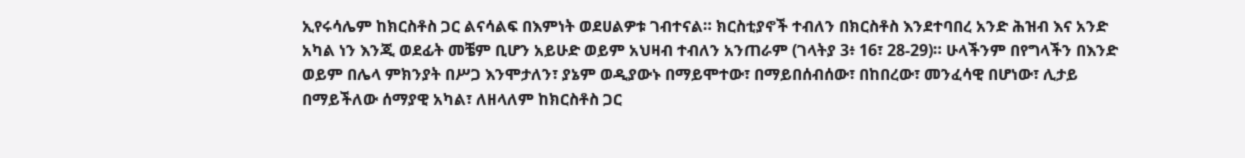ኢየሩሳሌም ከክርስቶስ ጋር ልናሳልፍ በእምነት ወደሀልዎቱ ገብተናል። ክርስቲያኖች ተብለን በክርስቶስ እንደተባበረ አንድ ሕዝብ እና አንድ አካል ነን እንጂ ወደፊት መቼም ቢሆን አይሁድ ወይም አህዛብ ተብለን አንጠራም (ገላትያ 3፥ 16፣ 28-29)። ሁላችንም በየግላችን በእንድ ወይም በሌላ ምክንያት በሥጋ እንሞታለን፣ ያኔም ወዲያውኑ በማይሞተው፣ በማይበሰብሰው፣ በከበረው፣ መንፈሳዊ በሆነው፣ ሊታይ በማይችለው ሰማያዊ አካል፣ ለዘላለም ከክርስቶስ ጋር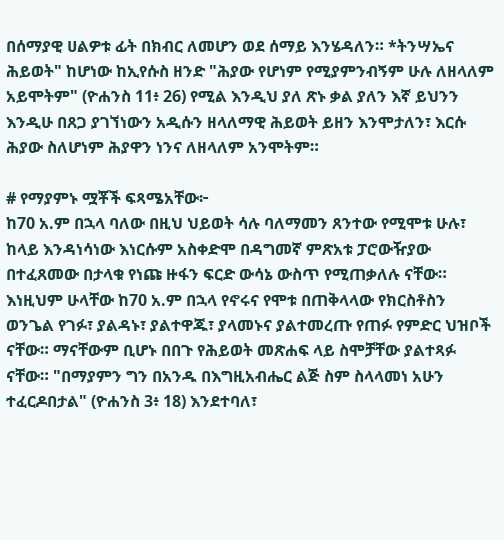በሰማያዊ ሀልዎቱ ፊት በክብር ለመሆን ወደ ሰማይ እንሄዳለን። *ትንሣኤና ሕይወት" ከሆነው ከኢየሱስ ዘንድ "ሕያው የሆነም የሚያምንብኝም ሁሉ ለዘላለም አይሞትም" (ዮሐንስ 11፥ 26) የሚል እንዲህ ያለ ጽኑ ቃል ያለን እኛ ይህንን እንዲሁ በጸጋ ያገኘነውን አዲሱን ዘላለማዊ ሕይወት ይዘን እንሞታለን፣ እርሱ ሕያው ስለሆነም ሕያዋን ነንና ለዘላለም አንሞትም።

# የማያምኑ ሟቾች ፍጻሜአቸው፦
ከ70 አ.ም በኋላ ባለው በዚህ ህይወት ሳሉ ባለማመን ጸንተው የሚሞቱ ሁሉ፣ ከላይ እንዳነሳነው እነርሱም አስቀድሞ በዳግመኛ ምጽአቱ ፓሮውዥያው  በተፈጸመው በታላቁ የነጩ ዙፋን ፍርድ ውሳኔ ውስጥ የሚጠቃለሉ ናቸው። እነዚህም ሁላቸው ከ70 አ.ም በኋላ የኖሩና የሞቱ በጠቅላላው የክርስቶስን ወንጌል የገፉ፣ ያልዳኑ፣ ያልተዋጁ፣ ያላመኑና ያልተመረጡ የጠፉ የምድር ህዝቦች ናቸው። ማናቸውም ቢሆኑ በበጉ የሕይወት መጽሐፍ ላይ ስሞቻቸው ያልተጻፉ ናቸው። "በማያምን ግን በአንዱ በእግዚአብሔር ልጅ ስም ስላላመነ አሁን ተፈርዶበታል" (ዮሐንስ 3፥ 18) እንደተባለ፣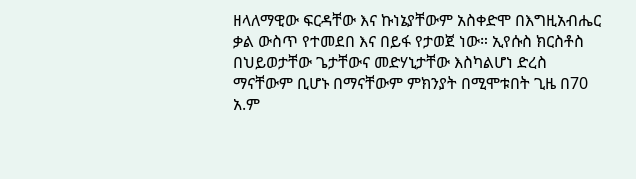ዘላለማዊው ፍርዳቸው እና ኩነኔያቸውም አስቀድሞ በእግዚአብሔር ቃል ውስጥ የተመደበ እና በይፋ የታወጀ ነው። ኢየሱስ ክርስቶስ በህይወታቸው ጌታቸውና መድሃኒታቸው እስካልሆነ ድረስ ማናቸውም ቢሆኑ በማናቸውም ምክንያት በሚሞቱበት ጊዜ በ70 አ.ም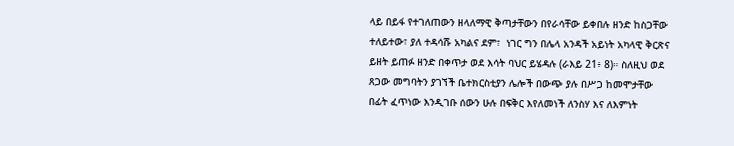ላይ በይፋ የተገለጠውን ዘላለማዊ ቅጣታቸውን በየራሳቸው ይቀበሉ ዘንድ ከስጋቸው ተለይተው፣ ያለ ተዳሳሹ አካልና ደም፣  ነገር ግን በሌላ አንዳች አይነት አካላዊ ቅርጽና ይዘት ይጠፉ ዘንድ በቀጥታ ወደ እሳት ባህር ይሄዳሉ (ራእይ 21፥ 8)። ስለዚህ ወደ ጸጋው መግባትን ያገኘች ቤተክርስቲያን ሌሎች በውጭ ያሉ በሥጋ ከመሞታቸው በፊት ፈጥነው እንዲገቡ ሰውን ሁሉ በፍቅር እየለመነች ለንስሃ እና ለእምነት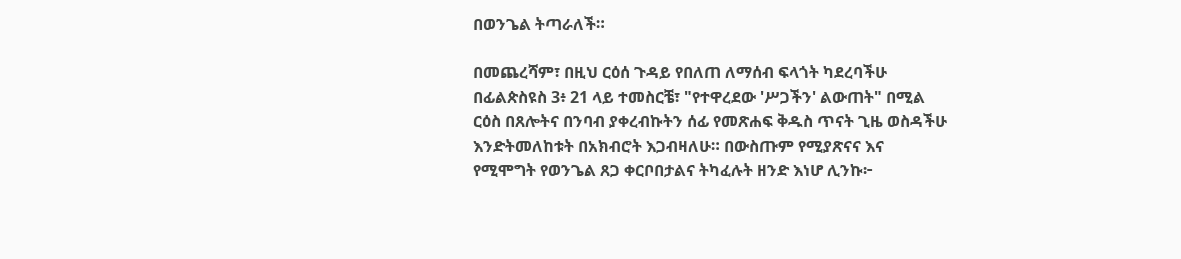በወንጌል ትጣራለች።

በመጨረሻም፣ በዚህ ርዕሰ ጉዳይ የበለጠ ለማሰብ ፍላጎት ካደረባችሁ በፊልጵስዩስ 3፥ 21 ላይ ተመስርቼ፣ "የተዋረደው 'ሥጋችን' ልውጠት" በሚል ርዕስ በጸሎትና በንባብ ያቀረብኩትን ሰፊ የመጽሐፍ ቅዱስ ጥናት ጊዜ ወስዳችሁ እንድትመለከቱት በአክብሮት እጋብዛለሁ። በውስጡም የሚያጽናና እና የሚሞግት የወንጌል ጸጋ ቀርቦበታልና ትካፈሉት ዘንድ እነሆ ሊንኩ፦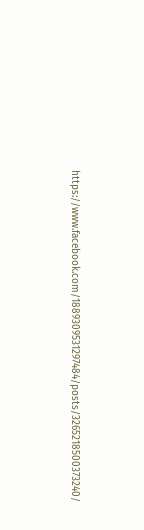https://www.facebook.com/1889309531297484/posts/3265218500373240/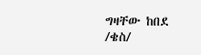ግዛቸው ከበደ /ቄስ/